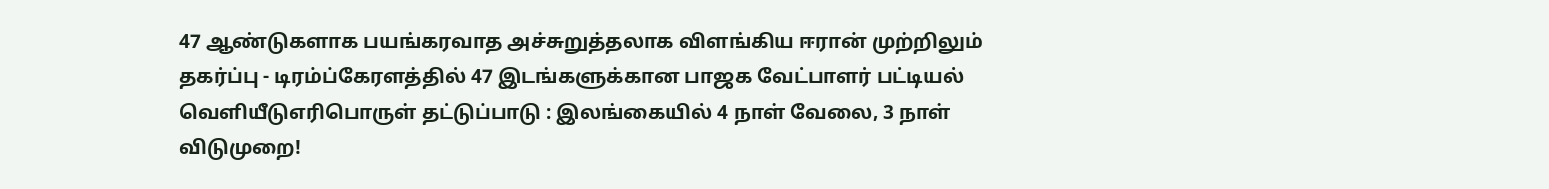47 ஆண்டுகளாக பயங்கரவாத அச்சுறுத்தலாக விளங்கிய ஈரான் முற்றிலும் தகர்ப்பு - டிரம்ப்கேரளத்தில் 47 இடங்களுக்கான பாஜக வேட்பாளர் பட்டியல் வெளியீடுஎரிபொருள் தட்டுப்பாடு : இலங்கையில் 4 நாள் வேலை, 3 நாள் விடுமுறை!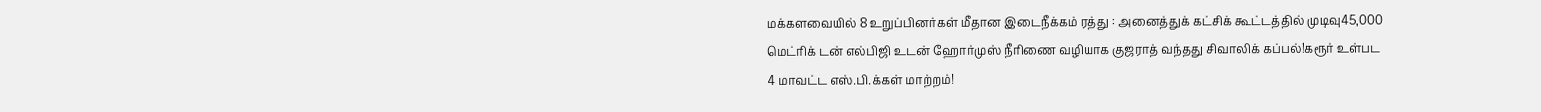மக்களவையில் 8 உறுப்பினர்கள் மீதான இடைநீக்கம் ரத்து : அனைத்துக் கட்சிக் கூட்டத்தில் முடிவு45,000 மெட்ரிக் டன் எல்பிஜி உடன் ஹோர்முஸ் நீரிணை வழியாக குஜராத் வந்தது சிவாலிக் கப்பல்!கரூர் உள்பட 4 மாவட்ட எஸ்.பி.க்கள் மாற்றம்!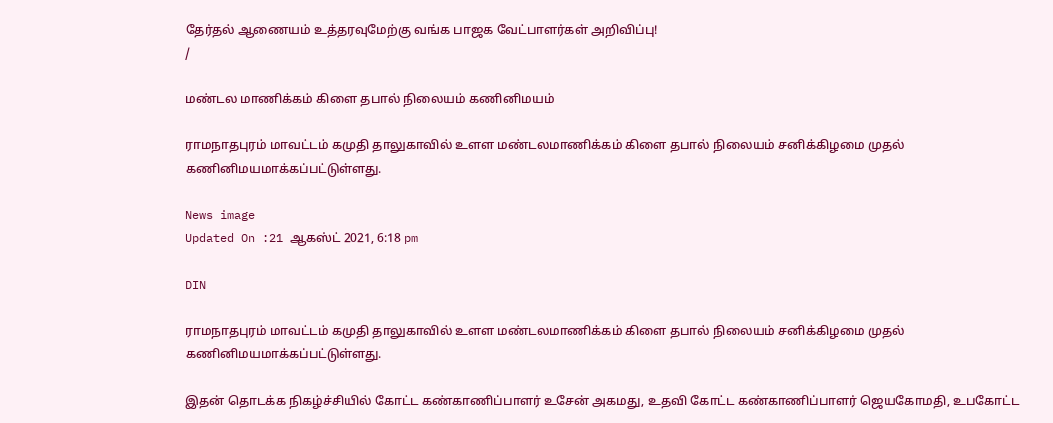தேர்தல் ஆணையம் உத்தரவுமேற்கு வங்க பாஜக வேட்பாளர்கள் அறிவிப்பு!
/

மண்டல மாணிக்கம் கிளை தபால் நிலையம் கணினிமயம்

ராமநாதபுரம் மாவட்டம் கமுதி தாலுகாவில் உளள மண்டலமாணிக்கம் கிளை தபால் நிலையம் சனிக்கிழமை முதல் கணினிமயமாக்கப்பட்டுள்ளது.

News image
Updated On :21 ஆகஸ்ட் 2021, 6:18 pm

DIN

ராமநாதபுரம் மாவட்டம் கமுதி தாலுகாவில் உளள மண்டலமாணிக்கம் கிளை தபால் நிலையம் சனிக்கிழமை முதல் கணினிமயமாக்கப்பட்டுள்ளது.

இதன் தொடக்க நிகழ்ச்சியில் கோட்ட கண்காணிப்பாளர் உசேன் அகமது, உதவி கோட்ட கண்காணிப்பாளர் ஜெயகோமதி, உபகோட்ட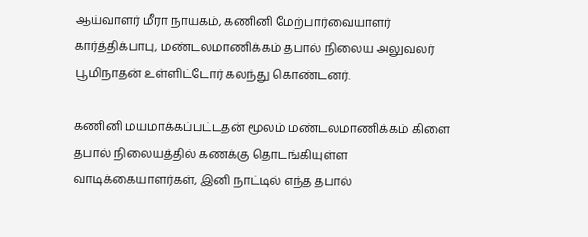ஆய்வாளர் மீரா நாயகம், கணினி மேற்பார்வையாளர் கார்த்திக்பாபு, மண்டலமாணிக்கம் தபால் நிலைய அலுவலர் பூமிநாதன் உள்ளிட்டோர் கலந்து கொண்டனர்.

கணினி மயமாக்கப்பட்டதன் மூலம் மண்டலமாணிக்கம் கிளை தபால் நிலையத்தில் கணக்கு தொடங்கியுள்ள வாடிக்கையாளர்கள், இனி நாட்டில் எந்த தபால்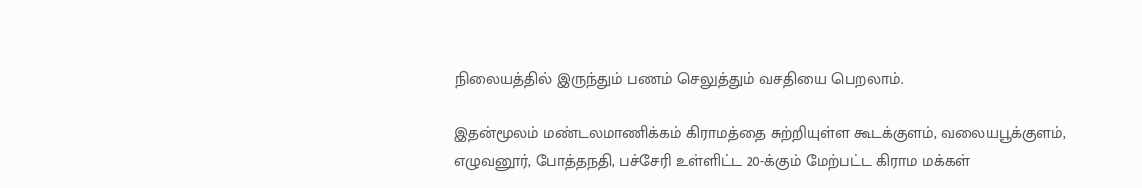நிலையத்தில் இருந்தும் பணம் செலுத்தும் வசதியை பெறலாம்.

இதன்மூலம் மண்டலமாணிக்கம் கிராமத்தை சுற்றியுள்ள கூடக்குளம், வலையபூக்குளம், எழுவனூர், போத்தநதி, பச்சேரி உள்ளிட்ட 20-க்கும் மேற்பட்ட கிராம மக்கள்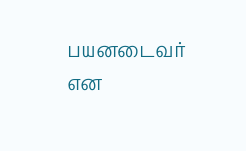பயனடைவர் என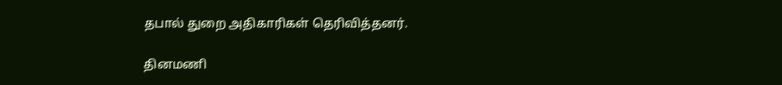தபால் துறை அதிகாரிகள் தெரிவித்தனர்.

தினமணி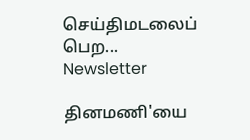செய்திமடலைப் பெற... Newsletter

தினமணி'யை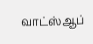வாட்ஸ்ஆப்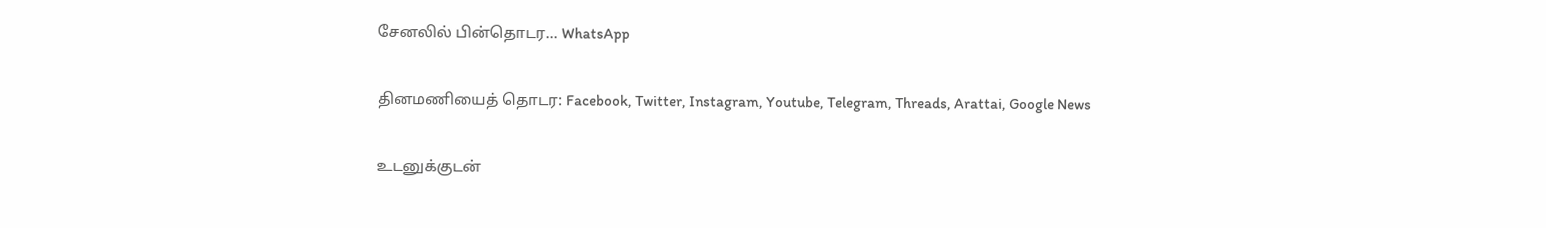சேனலில் பின்தொடர... WhatsApp

தினமணியைத் தொடர: Facebook, Twitter, Instagram, Youtube, Telegram, Threads, Arattai, Google News

உடனுக்குடன்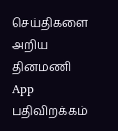செய்திகளை அறிய தினமணி App பதிவிறக்கம்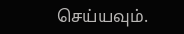செய்யவும்.